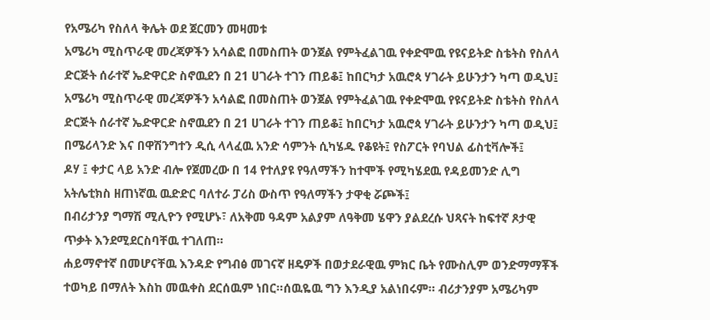የአሜሪካ የስለላ ቅሌት ወደ ጀርመን መዛመቱ
አሜሪካ ሚስጥራዊ መረጃዎችን አሳልፎ በመስጠት ወንጀል የምትፈልገዉ የቀድሞዉ የዩናይትድ ስቴትስ የስለላ ድርጅት ሰራተኛ ኤድዋርድ ስኖዉደን በ 21 ሀገራት ተገን ጠይቆ፤ ከበርካታ አዉሮጳ ሃገራት ይሁንታን ካጣ ወዲህ፤
አሜሪካ ሚስጥራዊ መረጃዎችን አሳልፎ በመስጠት ወንጀል የምትፈልገዉ የቀድሞዉ የዩናይትድ ስቴትስ የስለላ ድርጅት ሰራተኛ ኤድዋርድ ስኖዉደን በ 21 ሀገራት ተገን ጠይቆ፤ ከበርካታ አዉሮጳ ሃገራት ይሁንታን ካጣ ወዲህ፤
በሜሪላንድ እና በዋሽንግተን ዲሲ ላላፈዉ አንድ ሳምንት ሲካሄዱ የቆዩት፤ የስፖርት የባህል ፊስቲቫሎች፤
ዶሃ ፤ ቀታር ላይ አንድ ብሎ የጀመረው በ 14 የተለያዩ የዓለማችን ከተሞች የሚካሄደዉ የዳይመንድ ሊግ አትሌቲክስ ዘጠነኛዉ ዉድድር ባለተራ ፓሪስ ውስጥ የዓለማችን ታዋቂ ሯጮች፤
በብሪታንያ ግማሽ ሚሊዮን የሚሆኑ፣ ለአቅመ ዓዳም አልያም ለዓቅመ ሄዋን ያልደረሱ ህጻናት ከፍተኛ ጾታዊ ጥቃት እንደሚደርስባቸዉ ተገለጠ።
ሐይማኖተኛ በመሆናቸዉ እንዳድ የግብፅ መገናኛ ዘዴዎች በወታደራዊዉ ምክር ቤት የሙስሊም ወንድማማቾች ተወካይ በማለት እስከ መዉቀስ ደርሰዉም ነበር።ሰዉዬዉ ግን እንዲያ አልነበሩም። ብሪታንያም አሜሪካም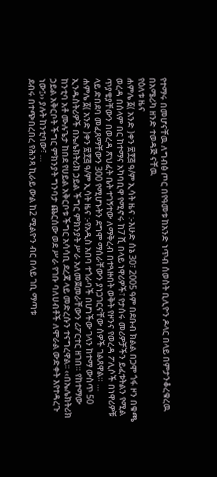የተማሩ በመሆናቸዉ ለግብፅ ጦር በየዓመቱ ከአንድ ነጥብ ሰወስት ቢሊዮን ዶላር በላይ በምታንቆረቁረዉ በአሜሪካ ዘንድ ተወዳጅ ናቸዉ
የዕለቱ ዜና
ሐምሌ ፩( አንድ )ቀን ፳፻፭ ዓ/ም ኢሳት ዜና :-እሁድ ሰኔ 30፣ 2005 ዓም በደቡብ ክልል በጋሞ ጎፋ ዞን በቁጫ ወረዳ በሰላም በር ከተማና አካባቢዋ የሚኖሩ ከ7 ሺ በላይ ነዋሪዎች፣ የታሰሩ መሪዎቻችን ይፈቱትልን የሚል ጥያቄያቸውን በወረዳ ጽህፈት ቤት ተገኝተው ለማቅረብ በተጓዙበት ወቅት የዞንና የወረዳ ፖሊሶች በነዋሪዎቹ ላይ ድበደባ መፈጸማቸውን 300 የሚሆኑትን ደግሞ ማሰራቸውን ያነጋገርናቸው ሰዎች ገልጸዋል። …
ሐምሌ ፩( አንድ )ቀን ፳፻፭ ዓ/ም ኢሳት ዜና :-የአዲስ አበባ ተጎራባች በሆነችው ገላን ከተማ ውስጥ 50 ኢንዱስትሪዎች በኤሌክትሪክ ኃይል ችግር ምክንያት ሥራ አለመጀመራቸውን ሪፖርተር ዘገበ። የከተማው ከንቲባ አቶ ሙሉጌታ ከበደ የሀይል አቅርቦቱ ችግር አሳሳቢ ደረጃ ላይ መድረሱን ተናግረዋል፡፡ ‹‹በኤሌክትሪክ ኃይል አቅርቦት ችግር ምክንያት ግንባታ ጨርሰው ወደ ሥራ የገቡ ባለሀብቶች ለሞራል ውድቀት እየተዳረጉ ነው፤›› ያሉት ከንቲባው፣ …
ደብሩ በተጭበረበረ የሕንጻ ኪራይ ውል ከ2 ሚልዮን ብር በላይ ገቢ ማጣቱ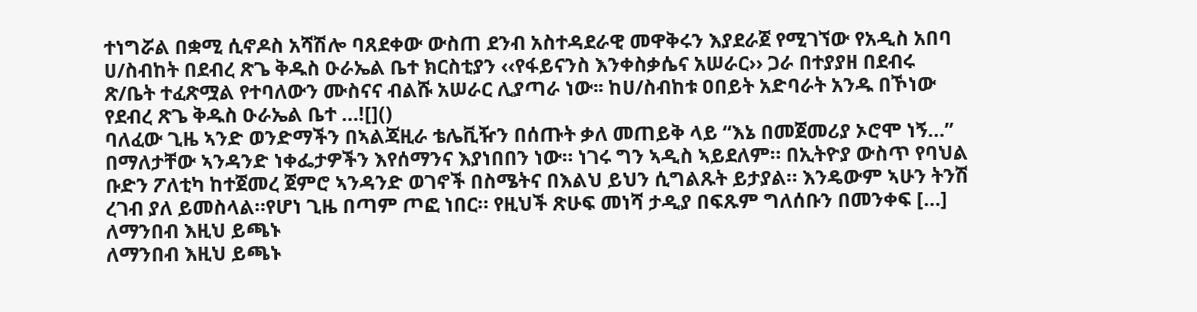ተነግሯል በቋሚ ሲኖዶስ አሻሽሎ ባጸደቀው ውስጠ ደንብ አስተዳደራዊ መዋቅሩን እያደራጀ የሚገኘው የአዲስ አበባ ሀ/ስብከት በደብረ ጽጌ ቅዱስ ዑራኤል ቤተ ክርስቲያን ‹‹የፋይናንስ እንቀስቃሴና አሠራር›› ጋራ በተያያዘ በደብሩ ጽ/ቤት ተፈጽሟል የተባለውን ሙስናና ብልሹ አሠራር ሊያጣራ ነው፡፡ ከሀ/ስብከቱ ዐበይት አድባራት አንዱ በኾነው የደብረ ጽጌ ቅዱስ ዑራኤል ቤተ …![]()
ባለፈው ጊዜ ኣንድ ወንድማችን በኣልጃዚራ ቴሌቪዥን በሰጡት ቃለ መጠይቅ ላይ “እኔ በመጀመሪያ ኦሮሞ ነኝ…” በማለታቸው ኣንዳንድ ነቀፌታዎችን እየሰማንና እያነበበን ነው። ነገሩ ግን ኣዲስ ኣይደለም። በኢትዮያ ውስጥ የባህል ቡድን ፖለቲካ ከተጀመረ ጀምሮ ኣንዳንድ ወገኖች በስሜትና በእልህ ይህን ሲግልጹት ይታያል። እንዴውም ኣሁን ትንሽ ረገብ ያለ ይመስላል።የሆነ ጊዜ በጣም ጦፎ ነበር። የዚህች ጽሁፍ መነሻ ታዲያ በፍጹም ግለሰቡን በመንቀፍ […]
ለማንበብ እዚህ ይጫኑ
ለማንበብ እዚህ ይጫኑ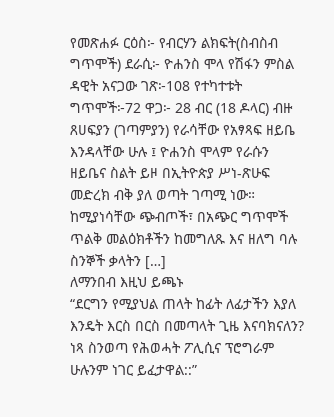የመጽሐፉ ርዕስ፦ የብርሃን ልክፍት(ስብስብ ግጥሞች) ደራሲ፦ ዮሐንስ ሞላ የሽፋን ምስል ዳዊት አናጋው ገጽ፦108 የተካተቱት ግጥሞች፦72 ዋጋ፦ 28 ብር (18 ዶላር) ብዙ ጸሀፍያን (ገጣምያን) የራሳቸው የአፃጻፍ ዘይቤ እንዳላቸው ሁሉ ፤ ዮሐንስ ሞላም የራሱን ዘይቤና ስልት ይዞ በኢትዮጵያ ሥነ-ጽሁፍ መድረክ ብቅ ያለ ወጣት ገጣሚ ነው። ከሚያነሳቸው ጭብጦች፣ በአጭር ግጥሞች ጥልቅ መልዕክቶችን ከመግለጹ እና ዘለግ ባሉ ስንኞች ቃላትን […]
ለማንበብ እዚህ ይጫኑ
“ደርግን የሚያህል ጠላት ከፊት ለፊታችን እያለ እንዴት እርስ በርስ በመጣላት ጊዜ እናባክናለን? ነጻ ስንወጣ የሕወሓት ፖሊሲና ፕሮግራም ሁሉንም ነገር ይፈታዋል::”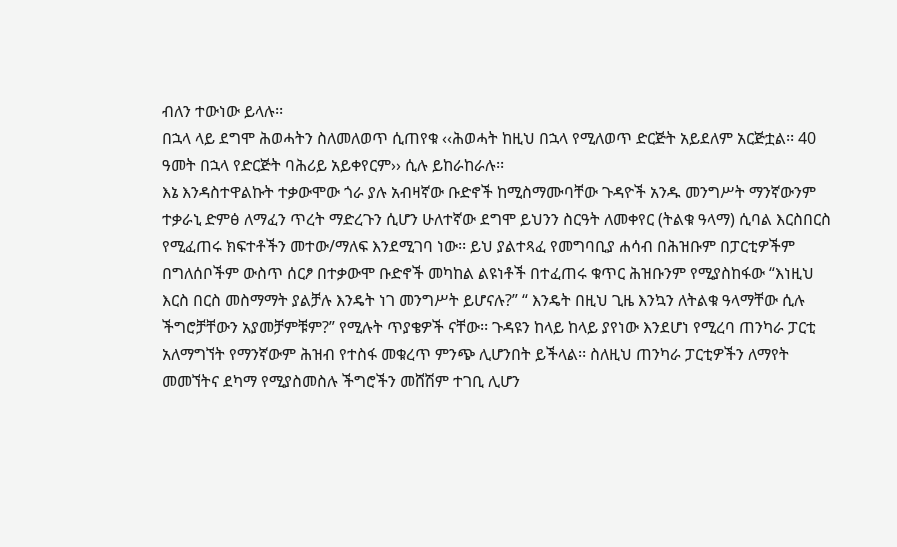ብለን ተውነው ይላሉ፡፡
በኋላ ላይ ደግሞ ሕወሓትን ስለመለወጥ ሲጠየቁ ‹‹ሕወሓት ከዚህ በኋላ የሚለወጥ ድርጅት አይደለም አርጅቷል፡፡ 40 ዓመት በኋላ የድርጅት ባሕሪይ አይቀየርም›› ሲሉ ይከራከራሉ፡፡
እኔ እንዳስተዋልኩት ተቃውሞው ጎራ ያሉ አብዛኛው ቡድኖች ከሚስማሙባቸው ጉዳዮች አንዱ መንግሥት ማንኛውንም ተቃራኒ ድምፅ ለማፈን ጥረት ማድረጉን ሲሆን ሁለተኛው ደግሞ ይህንን ስርዓት ለመቀየር (ትልቁ ዓላማ) ሲባል እርስበርስ የሚፈጠሩ ክፍተቶችን መተው/ማለፍ እንደሚገባ ነው፡፡ ይህ ያልተጻፈ የመግባቢያ ሐሳብ በሕዝቡም በፓርቲዎችም በግለሰቦችም ውስጥ ሰርፆ በተቃውሞ ቡድኖች መካከል ልዩነቶች በተፈጠሩ ቁጥር ሕዝቡንም የሚያስከፋው “እነዚህ እርስ በርስ መስማማት ያልቻሉ እንዴት ነገ መንግሥት ይሆናሉ?” “ እንዴት በዚህ ጊዜ እንኳን ለትልቁ ዓላማቸው ሲሉ ችግሮቻቸውን አያመቻምቹም?” የሚሉት ጥያቄዎች ናቸው፡፡ ጉዳዩን ከላይ ከላይ ያየነው እንደሆነ የሚረባ ጠንካራ ፓርቲ አለማግኘት የማንኛውም ሕዝብ የተስፋ መቁረጥ ምንጭ ሊሆንበት ይችላል፡፡ ስለዚህ ጠንካራ ፓርቲዎችን ለማየት መመኘትና ደካማ የሚያስመስሉ ችግሮችን መሸሽም ተገቢ ሊሆን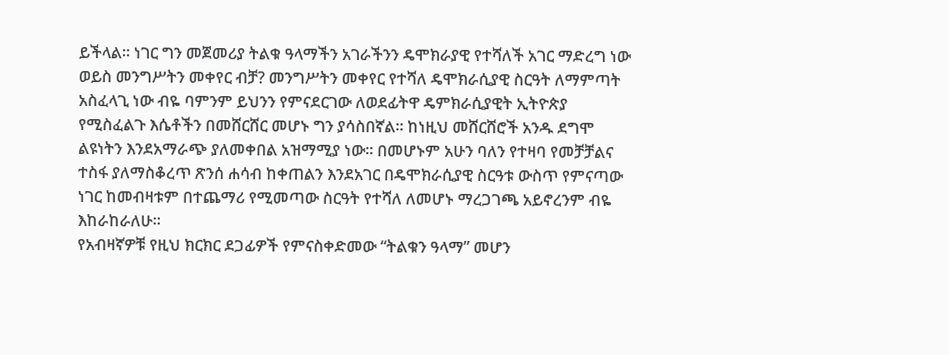ይችላል፡፡ ነገር ግን መጀመሪያ ትልቁ ዓላማችን አገራችንን ዴሞክራያዊ የተሻለች አገር ማድረግ ነው ወይስ መንግሥትን መቀየር ብቻ? መንግሥትን መቀየር የተሻለ ዴሞክራሲያዊ ስርዓት ለማምጣት አስፈላጊ ነው ብዬ ባምንም ይህንን የምናደርገው ለወደፊትዋ ዴምክራሲያዊት ኢትዮጵያ የሚስፈልጉ እሴቶችን በመሸርሸር መሆኑ ግን ያሳስበኛል፡፡ ከነዚህ መሸርሸሮች አንዱ ደግሞ ልዩነትን እንደአማራጭ ያለመቀበል አዝማሚያ ነው፡፡ በመሆኑም አሁን ባለን የተዛባ የመቻቻልና ተስፋ ያለማስቆረጥ ጽንሰ ሐሳብ ከቀጠልን እንደአገር በዴሞክራሲያዊ ስርዓቱ ውስጥ የምናጣው ነገር ከመብዛቱም በተጨማሪ የሚመጣው ስርዓት የተሻለ ለመሆኑ ማረጋገጫ አይኖረንም ብዬ እከራከራለሁ፡፡
የአብዛኛዎቹ የዚህ ክርክር ደጋፊዎች የምናስቀድመው “ትልቁን ዓላማ” መሆን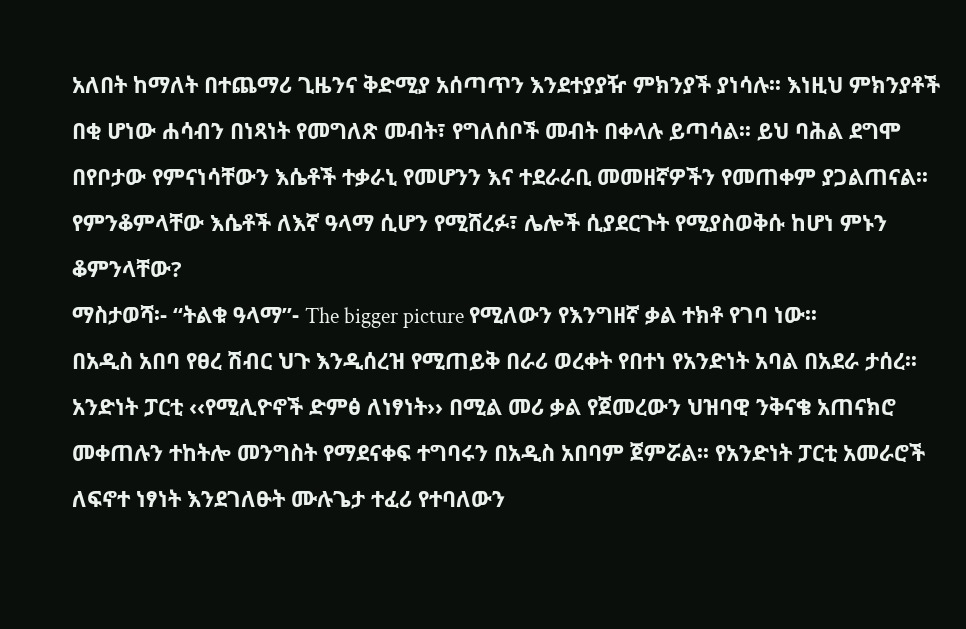አለበት ከማለት በተጨማሪ ጊዜንና ቅድሚያ አሰጣጥን እንደተያያዥ ምክንያች ያነሳሉ፡፡ እነዚህ ምክንያቶች በቂ ሆነው ሐሳብን በነጻነት የመግለጽ መብት፣ የግለሰቦች መብት በቀላሉ ይጣሳል፡፡ ይህ ባሕል ደግሞ በየቦታው የምናነሳቸውን እሴቶች ተቃራኒ የመሆንን እና ተደራራቢ መመዘኛዎችን የመጠቀም ያጋልጠናል፡፡ የምንቆምላቸው እሴቶች ለእኛ ዓላማ ሲሆን የሚሸረፉ፣ ሌሎች ሲያደርጉት የሚያስወቅሱ ከሆነ ምኑን ቆምንላቸው?
ማስታወሻ፡- “ትልቁ ዓላማ”- The bigger picture የሚለውን የእንግዘኛ ቃል ተክቶ የገባ ነው፡፡
በአዲስ አበባ የፀረ ሽብር ህጉ እንዲሰረዝ የሚጠይቅ በራሪ ወረቀት የበተነ የአንድነት አባል በአደራ ታሰረ፡፡ አንድነት ፓርቲ ‹‹የሚሊዮኖች ድምፅ ለነፃነት›› በሚል መሪ ቃል የጀመረውን ህዝባዊ ንቅናቄ አጠናክሮ መቀጠሉን ተከትሎ መንግስት የማደናቀፍ ተግባሩን በአዲስ አበባም ጀምሯል፡፡ የአንድነት ፓርቲ አመራሮች ለፍኖተ ነፃነት እንደገለፁት ሙሉጌታ ተፈሪ የተባለውን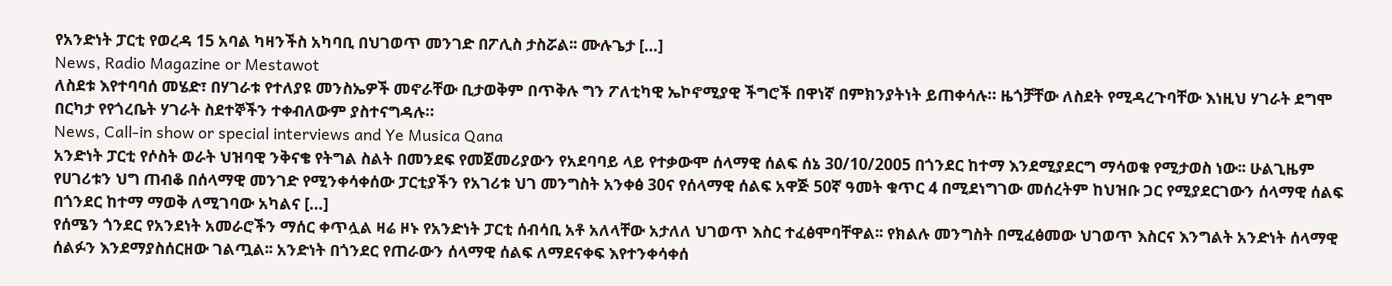የአንድነት ፓርቲ የወረዳ 15 አባል ካዛንችስ አካባቢ በህገወጥ መንገድ በፖሊስ ታስሯል፡፡ ሙሉጌታ […]
News, Radio Magazine or Mestawot
ለስደቱ እየተባባሰ መሄድ፣ በሃገራቱ የተለያዩ መንስኤዎች መኖራቸው ቢታወቅም በጥቅሉ ግን ፖለቲካዊ ኤኮኖሚያዊ ችግሮች በዋነኛ በምክንያትነት ይጠቀሳሉ። ዜጎቻቸው ለስደት የሚዳረጉባቸው እነዚህ ሃገራት ደግሞ በርካታ የየጎረቤት ሃገራት ስደተኞችን ተቀብለውም ያስተናግዳሉ።
News, Call-in show or special interviews and Ye Musica Qana
አንድነት ፓርቲ የሶስት ወራት ህዝባዊ ንቅናቄ የትግል ስልት በመንደፍ የመጀመሪያውን የአደባባይ ላይ የተቃውሞ ሰላማዊ ሰልፍ ሰኔ 30/10/2005 በጎንደር ከተማ እንደሚያደርግ ማሳወቁ የሚታወስ ነው፡፡ ሁልጊዜም የሀገሪቱን ህግ ጠብቆ በሰላማዊ መንገድ የሚንቀሳቀሰው ፓርቲያችን የአገሪቱ ህገ መንግስት አንቀፅ 30ና የሰላማዊ ሰልፍ አዋጅ 50ኛ ዓመት ቁጥር 4 በሚደነግገው መሰረትም ከህዝቡ ጋር የሚያደርገውን ሰላማዊ ሰልፍ በጎንደር ከተማ ማወቅ ለሚገባው አካልና […]
የሰሜን ጎንደር የአንደነት አመራሮችን ማሰር ቀጥሏል ዛሬ ዞኑ የአንድነት ፓርቲ ሰብሳቢ አቶ አለላቸው አታለለ ህገወጥ እስር ተፈፅሞባቸዋል፡፡ የክልሉ መንግስት በሚፈፅመው ህገወጥ እስርና እንግልት አንድነት ሰላማዊ ሰልፉን እንደማያስሰርዘው ገልጧል፡፡ አንድነት በጎንደር የጠራውን ሰላማዊ ሰልፍ ለማደናቀፍ እየተንቀሳቀሰ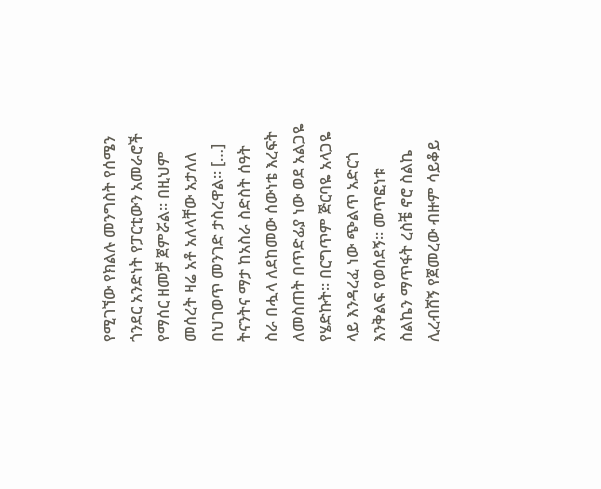የሚገኘው የክልሉ መንግስት የሰሜን ጎንደር አንድነት የፓርቲውን አመራሮች የማሰር ዘመቻ ጀምሯል፡፡ በዚህም መሰረት ዛሬ አቶ አለላቸው አታለለ በህገወጥ መንገድ ታስረዋል፡፡ […]
ትናንትና ማታ ከአስራ ስድስት ሰዓት ስራ በሗላ ለደከመው ሰውነቴ እረፍት ለመስጠት በጥድፊያ ነው ወደ አልጋዬ የሄድኩት። በርግጥም ጅርባዬ አላጋዬ ላይ እንዳረፈ ነው ጭልጥ አድርጎ እንቅልፍ የወሰደኝ። መጥፎነቱ ስልኬን ማጥፋት ረስቼ ኖሮ ስልኬ ሊረብሸኝ የጀመረው ብዙም ሳይቆይ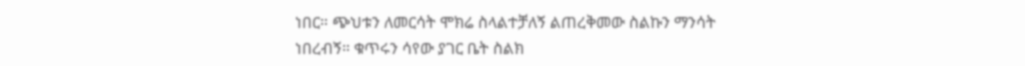ነበር። ጭህቱን ለመርሳት ሞክሬ ስላልተቻለኝ ልጠረቅመው ስልኩን ማንሳት ነበረብኝ። ቁጥሩን ሳየው ያገር ቤት ስልክ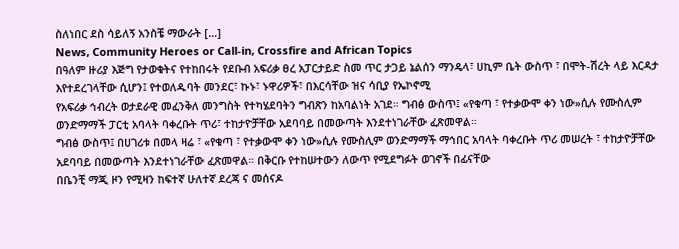ስለነበር ደስ ሳይለኝ አንስቼ ማውራት […]
News, Community Heroes or Call-in, Crossfire and African Topics
በዓለም ዙሪያ እጅግ የታወቁትና የተከበሩት የደቡብ አፍሪቃ ፀረ አፓርታይድ ስመ ጥር ታጋይ ኔልሰን ማንዴላ፣ ሀኪም ቤት ውስጥ ፣ በሞት-ሽረት ላይ እርዳታ እየተደረገላቸው ሲሆን፤ የተወለዱባት መንደር፣ ኩኑ፣ ኑዋሪዎች፣ በእርሳቸው ዝና ሳቢያ የኤኮኖሚ
የአፍሪቃ ኅብረት ወታደራዊ መፈንቅለ መንግስት የተካሄደባትን ግብጽን ከአባልነት አገደ። ግብፅ ውስጥ፤ «የቁጣ ፣ የተቃውሞ ቀን ነው»ሲሉ የሙስሊም ወንድማማች ፓርቲ አባላት ባቀረቡት ጥሪ፣ ተከታዮቻቸው አደባባይ በመውጣት እንደተነገራቸው ፈጽመዋል።
ግብፅ ውስጥ፤ በሀገሪቱ በመላ ዛሬ ፣ «የቁጣ ፣ የተቃውሞ ቀን ነው»ሲሉ የሙስሊም ወንድማማች ማኅበር አባላት ባቀረቡት ጥሪ መሠረት ፣ ተከታዮቻቸው አደባባይ በመውጣት እንደተነገራቸው ፈጽመዋል። በቅርቡ የተከሠተውን ለውጥ የሚደግፉት ወገኖች በፊናቸው
በቤንቺ ማጂ ዞን የሚዛን ከፍተኛ ሁለተኛ ደረጃ ና መሰናዶ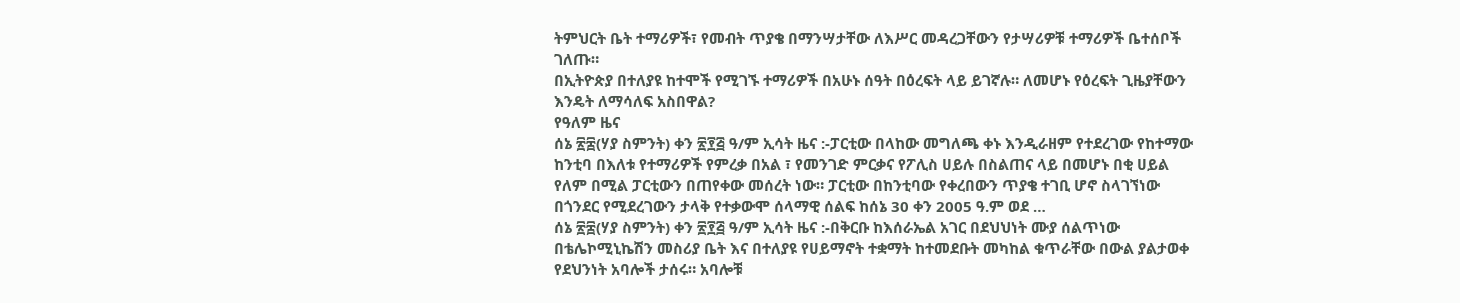ትምህርት ቤት ተማሪዎች፣ የመብት ጥያቄ በማንሣታቸው ለእሥር መዳረጋቸውን የታሣሪዎቹ ተማሪዎች ቤተሰቦች ገለጡ።
በኢትዮጵያ በተለያዩ ከተሞች የሚገኙ ተማሪዎች በአሁኑ ሰዓት በዕረፍት ላይ ይገኛሉ። ለመሆኑ የዕረፍት ጊዜያቸውን እንዴት ለማሳለፍ አስበዋል?
የዓለም ዜና
ሰኔ ፳፰(ሃያ ስምንት) ቀን ፳፻፭ ዓ/ም ኢሳት ዜና :-ፓርቲው በላከው መግለጫ ቀኑ እንዲራዘም የተደረገው የከተማው ከንቲባ በእለቱ የተማሪዎች የምረቃ በአል ፣ የመንገድ ምርቃና የፖሊስ ሀይሉ በስልጠና ላይ በመሆኑ በቂ ሀይል የለም በሚል ፓርቲውን በጠየቀው መሰረት ነው። ፓርቲው በከንቲባው የቀረበውን ጥያቄ ተገቢ ሆኖ ስላገኘነው በጎንደር የሚደረገውን ታላቅ የተቃውሞ ሰላማዊ ሰልፍ ከሰኔ 30 ቀን 2005 ዓ.ም ወደ …
ሰኔ ፳፰(ሃያ ስምንት) ቀን ፳፻፭ ዓ/ም ኢሳት ዜና :-በቅርቡ ከእሰራኤል አገር በደህህነት ሙያ ሰልጥነው በቴሌኮሚኒኬሽን መስሪያ ቤት እና በተለያዩ የሀይማኖት ተቋማት ከተመደቡት መካከል ቁጥራቸው በውል ያልታወቀ የደህንነት አባሎች ታሰሩ። አባሎቹ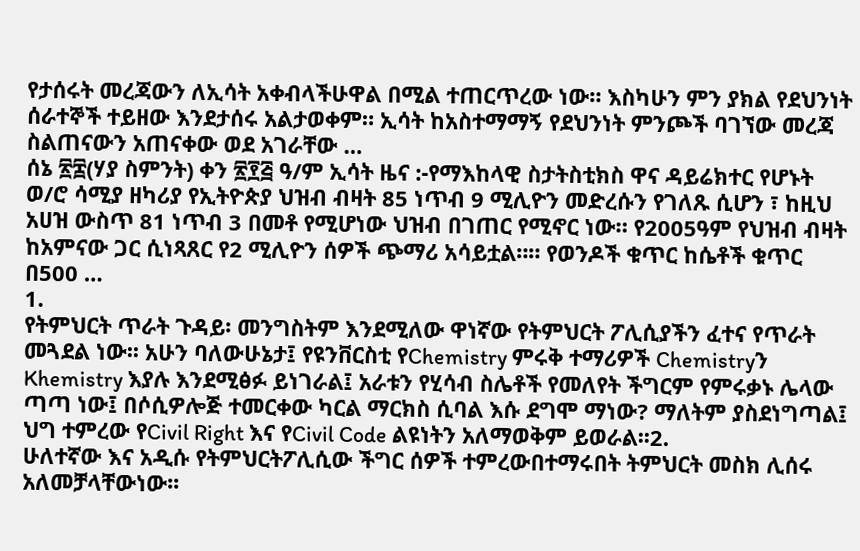የታሰሩት መረጃውን ለኢሳት አቀብላችሁዋል በሚል ተጠርጥረው ነው። እስካሁን ምን ያክል የደህንነት ሰራተኞች ተይዘው እንደታሰሩ አልታወቀም። ኢሳት ከአስተማማኝ የደህንነት ምንጮች ባገኘው መረጃ ስልጠናውን አጠናቀው ወደ አገራቸው …
ሰኔ ፳፰(ሃያ ስምንት) ቀን ፳፻፭ ዓ/ም ኢሳት ዜና :-የማእከላዊ ስታትስቲክስ ዋና ዳይሬክተር የሆኑት ወ/ሮ ሳሚያ ዘካሪያ የኢትዮጵያ ህዝብ ብዛት 85 ነጥብ 9 ሚሊዮን መድረሱን የገለጹ ሲሆን ፣ ከዚህ አሀዝ ውስጥ 81 ነጥብ 3 በመቶ የሚሆነው ህዝብ በገጠር የሚኖር ነው። የ2005ዓም የህዝብ ብዛት ከአምናው ጋር ሲነጻጸር የ2 ሚሊዮን ሰዎች ጭማሪ አሳይቷል።። የወንዶች ቁጥር ከሴቶች ቁጥር በ500 …
1.
የትምህርት ጥራት ጉዳይ፡ መንግስትም እንደሚለው ዋነኛው የትምህርት ፖሊሲያችን ፈተና የጥራት መጓደል ነው፡፡ አሁን ባለውሁኔታ፤ የዩንቨርስቲ የChemistry ምሩቅ ተማሪዎች Chemistryን Khemistry እያሉ እንደሚፅፉ ይነገራል፤ አራቱን የሂሳብ ስሌቶች የመለየት ችግርም የምሩቃኑ ሌላው ጣጣ ነው፤ በሶሲዎሎጅ ተመርቀው ካርል ማርክስ ሲባል እሱ ደግሞ ማነው? ማለትም ያስደነግጣል፤ ህግ ተምረው የCivil Right እና የCivil Code ልዩነትን አለማወቅም ይወራል፡፡2.
ሁለተኛው እና አዲሱ የትምህርትፖሊሲው ችግር ሰዎች ተምረውበተማሩበት ትምህርት መስክ ሊሰሩ አለመቻላቸውነው፡፡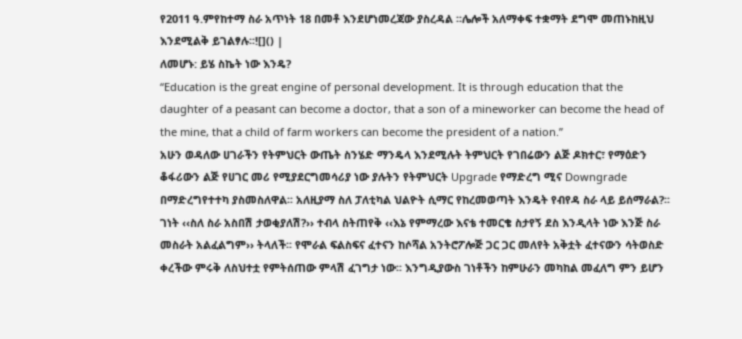የ2011 ዓ.ምየከተማ ስራ አጥነት 18 በመቶ እንደሆነመረጃው ያስረዳል ፡፡ሌሎች አለማቀፍ ተቋማት ደግሞ መጠኑከዚህ እንደሚልቅ ይገልፃሉ፡፡![]() |
ለመሆኑ: ይሄ ስኬት ነው እንዴ?
“Education is the great engine of personal development. It is through education that the daughter of a peasant can become a doctor, that a son of a mineworker can become the head of the mine, that a child of farm workers can become the president of a nation.”
አሁን ወዳለው ሀገራችን የትምህርት ውጤት ስንሄድ ማንዴላ እንደሚሉት ትምህርት የገበሬውን ልጅ ዶክተር፣ የማዕድን ቆፋሪውን ልጅ የሀገር መሪ የሚያደርግመሳሪያ ነው ያሉትን የትምህርት Upgrade የማድረግ ሚና Downgrade በማድረግየተተካ ያስመስለዋል፡፡ አለዚያማ ስለ ፓለቲካል ህልዮት ሲማር የከረመወጣት እንዴት የብየዳ ስራ ላይ ይሰማራል?፡፡ ገነት ‹‹ስለ ስራ አስበሽ ታወቂያለሽ?›› ተብላ ስትጠየቅ ‹‹እኔ የምማረው እናቴ ተመርቄ ስታየኝ ደስ እንዲላት ነው እንጅ ስራ መስራት አልፈልግም›› ትላለች፡፡ የሞራል ፍልስፍና ፈተናን ከሶሻል አንትሮፖሎጅ ጋር ጋር መለየት አቅቷት ፈተናውን ሳትወስድ ቀረችው ምሩቅ ለስህተቷ የምትሰጠው ምላሽ ፈገግታ ነው፡፡ እንግዲያውስ ገነቶችን ከምሁራን መካከል መፈለግ ምን ይሆን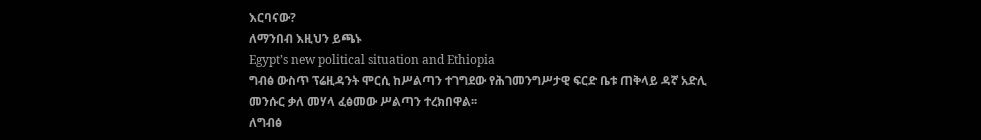እርባናው?
ለማንበብ እዚህን ይጫኑ
Egypt’s new political situation and Ethiopia
ግብፅ ውስጥ ፕሬዚዳንት ሞርሲ ከሥልጣን ተገግደው የሕገመንግሥታዊ ፍርድ ቤቱ ጠቅላይ ዳኛ አድሊ መንሱር ቃለ መሃላ ፈፅመው ሥልጣን ተረክበዋል፡፡
ለግብፅ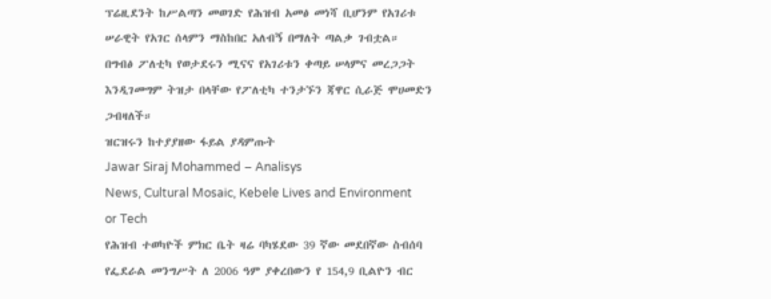ፕሬዚደንት ከሥልጣን መወገድ የሕዝብ አመፅ መነሻ ቢሆንም የአገሪቱ ሠራዊት የአገር ሰላምን ማስከበር አለብኝ በማለት ጣልቃ ገብቷል።
በግብፅ ፖለቲካ የወታደሩን ሚናና የአገሪቱን ቀጣይ ሠላምና መረጋጋት እንዲገመግም ትዝታ በላቸው የፖለቲካ ተንታኙን ጃዋር ሲራጅ ሞሀመድን ጋብዛለች።
ዝርዝሩን ከተያያዘው ፋይል ያዳምጡት
Jawar Siraj Mohammed – Analisys
News, Cultural Mosaic, Kebele Lives and Environment or Tech
የሕዝብ ተወካዮች ምክር ቤት ዛሬ ባካሄደው 39 ኛው መደበኛው ስብሰባ የፌደራል መንግሥት ለ 2006 ዓም ያቀረበውን የ 154,9 ቢልዮን ብር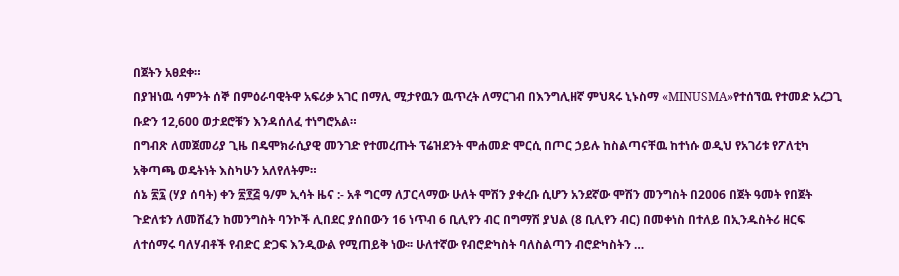በጀትን አፀደቀ።
በያዝነዉ ሳምንት ሰኞ በምዕራባዊትዋ አፍሪቃ አገር በማሊ ሚታየዉን ዉጥረት ለማርገብ በእንግሊዘኛ ምህጻሩ ኒኑስማ «MINUSMA»የተሰኘዉ የተመድ አረጋጊ ቡድን 12,600 ወታደሮቹን እንዳሰለፈ ተነግሮአል።
በግብጽ ለመጀመሪያ ጊዜ በዴሞክራሲያዊ መንገድ የተመረጡት ፕሬዝደንት ሞሐመድ ሞርሲ በጦር ኃይሉ ከስልጣናቸዉ ከተነሱ ወዲህ የአገሪቱ የፖለቲካ አቅጣጫ ወዴትነት እስካሁን አለየለትም።
ሰኔ ፳፯ (ሃያ ሰባት) ቀን ፳፻፭ ዓ/ም ኢሳት ዜና :- አቶ ግርማ ለፓርላማው ሁለት ሞሽን ያቀረቡ ሲሆን አንደኛው ሞሽን መንግስት በ2006 በጀት ዓመት የበጀት ጉድለቱን ለመሸፈን ከመንግስት ባንኮች ሊበደር ያሰበውን 16 ነጥብ 6 ቢሊየን ብር በግማሽ ያህል (8 ቢሊየን ብር) በመቀነስ በተለይ በኢንዱስትሪ ዘርፍ ለተሰማሩ ባለሃብቶች የብድር ድጋፍ እንዲውል የሚጠይቅ ነው፡፡ ሁለተኛው የብሮድካስት ባለስልጣን ብሮድካስትን …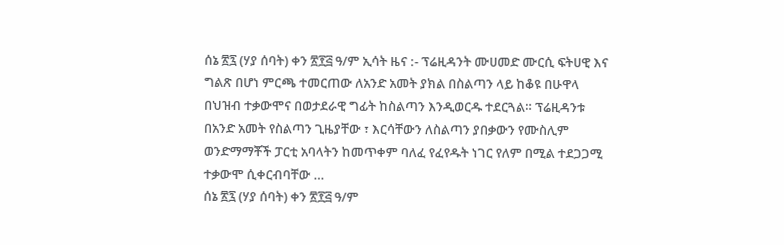ሰኔ ፳፯ (ሃያ ሰባት) ቀን ፳፻፭ ዓ/ም ኢሳት ዜና :- ፕሬዚዳንት ሙሀመድ ሙርሲ ፍትሀዊ እና ግልጽ በሆነ ምርጫ ተመርጠው ለአንድ አመት ያክል በስልጣን ላይ ከቆዩ በሁዋላ በህዝብ ተቃውሞና በወታደራዊ ግፊት ከስልጣን እንዲወርዱ ተደርጓል። ፕሬዚዳንቱ በአንድ አመት የስልጣን ጊዜያቸው ፣ እርሳቸውን ለስልጣን ያበቃውን የሙስሊም ወንድማማቾች ፓርቲ አባላትን ከመጥቀም ባለፈ የፈየዱት ነገር የለም በሚል ተደጋጋሚ ተቃውሞ ሲቀርብባቸው …
ሰኔ ፳፯ (ሃያ ሰባት) ቀን ፳፻፭ ዓ/ም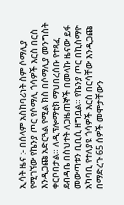ኢሳት ዜና :- በሰላም አስከባሪነት ስም ሶማሊያ የሚገኘው የኬንያ ጦር የሶማሊ ጎሳዎች እርስ በርስ እንዲጋጩ አድርጓል የሚል ክስ በሶማሊያ መንግስት ቀርቦበታል። ለዲፕሎማቲክ ማህበረሰቡ የተጻፈ ደብዳቤ በስህተት ለጋዜጠኞች በመላኩ ዜናው ይፋ መውጣቱን ቢቢሲ ዘግቧል። የኬንያ ጦር በኪስማዮ አካባቢ የተለያዩ ጎሳዎች እርስ በርሳቸው እንዲጋጩ በማድረጉ 65 ሰዎች መሞታቸውን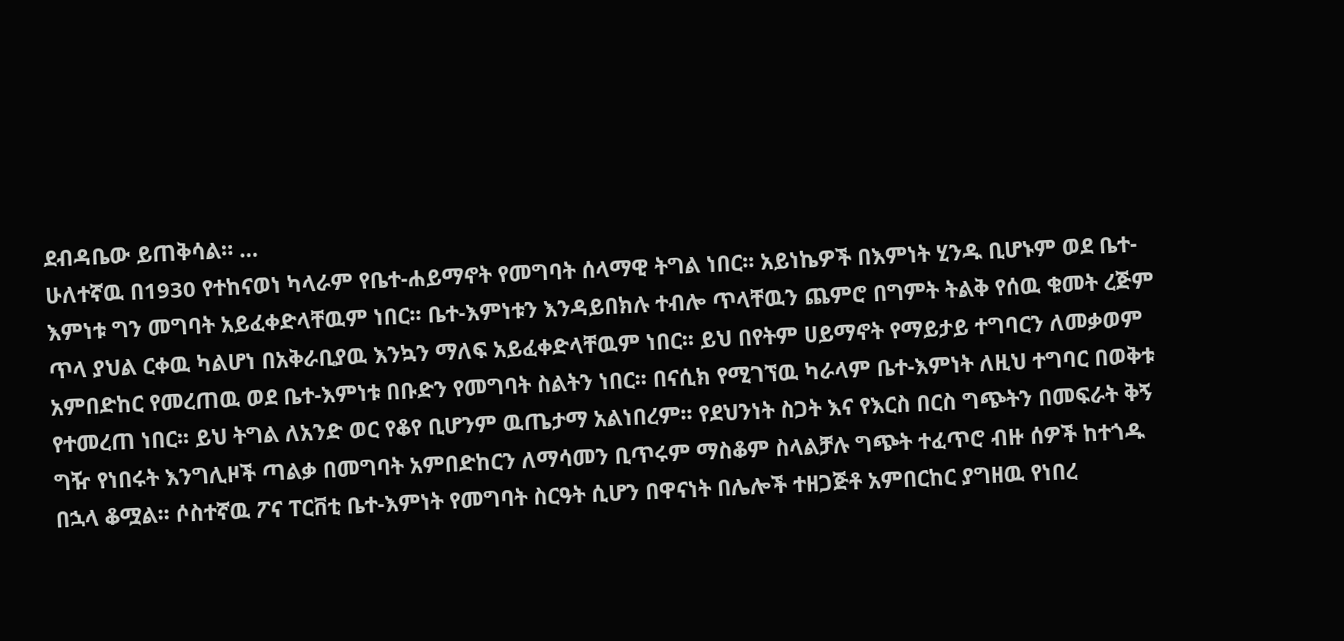ደብዳቤው ይጠቅሳል። …
ሁለተኛዉ በ1930 የተከናወነ ካላራም የቤተ-ሐይማኖት የመግባት ሰላማዊ ትግል ነበር፡፡ አይነኬዎች በእምነት ሂንዱ ቢሆኑም ወደ ቤተ-እምነቱ ግን መግባት አይፈቀድላቸዉም ነበር፡፡ ቤተ-እምነቱን እንዳይበክሉ ተብሎ ጥላቸዉን ጨምሮ በግምት ትልቅ የሰዉ ቁመት ረጅም ጥላ ያህል ርቀዉ ካልሆነ በአቅራቢያዉ እንኳን ማለፍ አይፈቀድላቸዉም ነበር፡፡ ይህ በየትም ሀይማኖት የማይታይ ተግባርን ለመቃወም አምበድከር የመረጠዉ ወደ ቤተ-እምነቱ በቡድን የመግባት ስልትን ነበር፡፡ በናሲክ የሚገኘዉ ካራላም ቤተ-እምነት ለዚህ ተግባር በወቅቱ የተመረጠ ነበር፡፡ ይህ ትግል ለአንድ ወር የቆየ ቢሆንም ዉጤታማ አልነበረም፡፡ የደህንነት ስጋት እና የእርስ በርስ ግጭትን በመፍራት ቅኝ ግዥ የነበሩት እንግሊዞች ጣልቃ በመግባት አምበድከርን ለማሳመን ቢጥሩም ማስቆም ስላልቻሉ ግጭት ተፈጥሮ ብዙ ሰዎች ከተጎዱ በኋላ ቆሟል፡፡ ሶስተኛዉ ፖና ፐርቨቲ ቤተ-እምነት የመግባት ስርዓት ሲሆን በዋናነት በሌሎች ተዘጋጅቶ አምበርከር ያግዘዉ የነበረ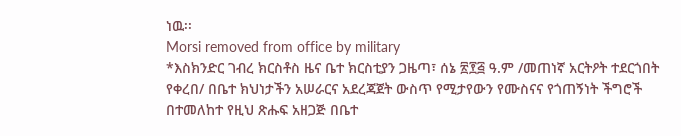ነዉ፡፡
Morsi removed from office by military
*እስክንድር ገብረ ክርስቶስ ዜና ቤተ ክርስቲያን ጋዜጣ፣ ሰኔ ፳፻፭ ዓ.ም /መጠነኛ አርትዖት ተደርጎበት የቀረበ/ በቤተ ክህነታችን አሠራርና አደረጃጀት ውስጥ የሚታየውን የሙስናና የጎጠኝነት ችግሮች በተመለከተ የዚህ ጽሑፍ አዘጋጅ በቤተ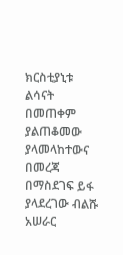ክርስቲያኒቱ ልሳናት በመጠቀም ያልጠቆመው ያላመላከተውና በመረጃ በማስደገፍ ይፋ ያላደረገው ብልሹ አሠራር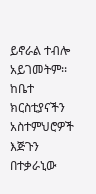ይኖራል ተብሎ አይገመትም፡፡ ከቤተ ክርስቲያናችን አስተምህሮዎች እጅጉን በተቃራኒው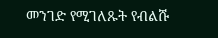መንገድ የሚገለጹት የብልሹ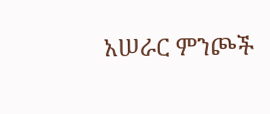አሠራር ምንጮች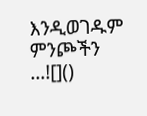እንዲወገዱም ምንጮችን …![]()